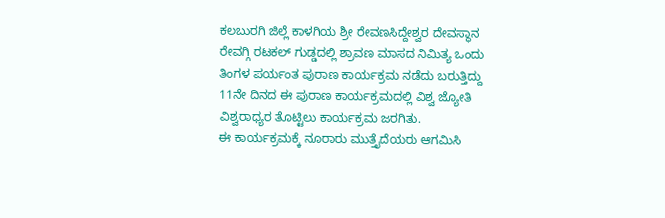ಕಲಬುರಗಿ ಜಿಲ್ಲೆ ಕಾಳಗಿಯ ಶ್ರೀ ರೇವಣಸಿದ್ದೇಶ್ವರ ದೇವಸ್ಥಾನ ರೇವಗ್ಗಿ ರಟಕಲ್ ಗುಡ್ಡದಲ್ಲಿ ಶ್ರಾವಣ ಮಾಸದ ನಿಮಿತ್ಯ ಒಂದು ತಿಂಗಳ ಪರ್ಯಂತ ಪುರಾಣ ಕಾರ್ಯಕ್ರಮ ನಡೆದು ಬರುತ್ತಿದ್ದು 11ನೇ ದಿನದ ಈ ಪುರಾಣ ಕಾರ್ಯಕ್ರಮದಲ್ಲಿ ವಿಶ್ವ ಜ್ಯೋತಿ ವಿಶ್ವರಾಧ್ಯರ ತೊಟ್ಟಿಲು ಕಾರ್ಯಕ್ರಮ ಜರಗಿತು.
ಈ ಕಾರ್ಯಕ್ರಮಕ್ಕೆ ನೂರಾರು ಮುತ್ತೈದೆಯರು ಆಗಮಿಸಿ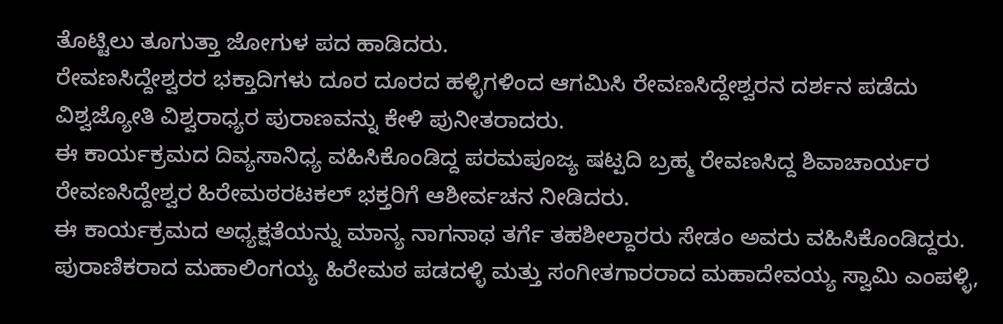ತೊಟ್ಟಿಲು ತೂಗುತ್ತಾ ಜೋಗುಳ ಪದ ಹಾಡಿದರು.
ರೇವಣಸಿದ್ದೇಶ್ವರರ ಭಕ್ತಾದಿಗಳು ದೂರ ದೂರದ ಹಳ್ಳಿಗಳಿಂದ ಆಗಮಿಸಿ ರೇವಣಸಿದ್ದೇಶ್ವರನ ದರ್ಶನ ಪಡೆದು ವಿಶ್ವಜ್ಯೋತಿ ವಿಶ್ವರಾಧ್ಯರ ಪುರಾಣವನ್ನು ಕೇಳಿ ಪುನೀತರಾದರು.
ಈ ಕಾರ್ಯಕ್ರಮದ ದಿವ್ಯಸಾನಿಧ್ಯ ವಹಿಸಿಕೊಂಡಿದ್ದ ಪರಮಪೂಜ್ಯ ಷಟ್ಪದಿ ಬ್ರಹ್ಮ ರೇವಣಸಿದ್ದ ಶಿವಾಚಾರ್ಯರ ರೇವಣಸಿದ್ದೇಶ್ವರ ಹಿರೇಮಠರಟಕಲ್ ಭಕ್ತರಿಗೆ ಆಶೀರ್ವಚನ ನೀಡಿದರು.
ಈ ಕಾರ್ಯಕ್ರಮದ ಅಧ್ಯಕ್ಷತೆಯನ್ನು ಮಾನ್ಯ ನಾಗನಾಥ ತರ್ಗೆ ತಹಶೀಲ್ದಾರರು ಸೇಡಂ ಅವರು ವಹಿಸಿಕೊಂಡಿದ್ದರು.
ಪುರಾಣಿಕರಾದ ಮಹಾಲಿಂಗಯ್ಯ ಹಿರೇಮಠ ಪಡದಳ್ಳಿ ಮತ್ತು ಸಂಗೀತಗಾರರಾದ ಮಹಾದೇವಯ್ಯ ಸ್ವಾಮಿ ಎಂಪಳ್ಳಿ,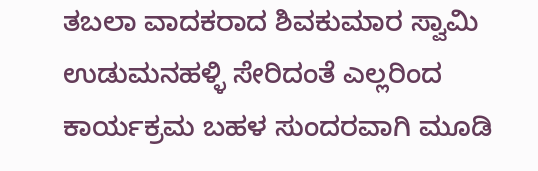ತಬಲಾ ವಾದಕರಾದ ಶಿವಕುಮಾರ ಸ್ವಾಮಿ ಉಡುಮನಹಳ್ಳಿ ಸೇರಿದಂತೆ ಎಲ್ಲರಿಂದ ಕಾರ್ಯಕ್ರಮ ಬಹಳ ಸುಂದರವಾಗಿ ಮೂಡಿ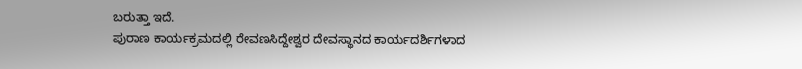ಬರುತ್ತಾ ಇದೆ.
ಪುರಾಣ ಕಾರ್ಯಕ್ರಮದಲ್ಲಿ ರೇವಣಸಿದ್ದೇಶ್ವರ ದೇವಸ್ಥಾನದ ಕಾರ್ಯದರ್ಶಿಗಳಾದ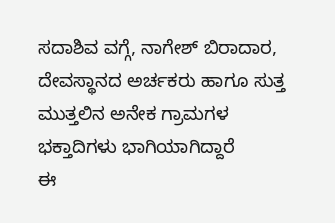ಸದಾಶಿವ ವಗ್ಗೆ, ನಾಗೇಶ್ ಬಿರಾದಾರ, ದೇವಸ್ಥಾನದ ಅರ್ಚಕರು ಹಾಗೂ ಸುತ್ತ ಮುತ್ತಲಿನ ಅನೇಕ ಗ್ರಾಮಗಳ ಭಕ್ತಾದಿಗಳು ಭಾಗಿಯಾಗಿದ್ದಾರೆ
ಈ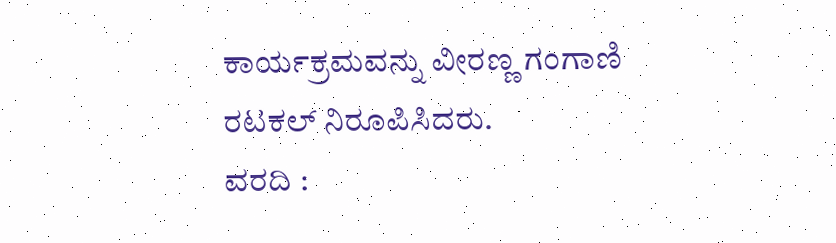ಕಾರ್ಯಕ್ರಮವನ್ನು ವೀರಣ್ಣ ಗಂಗಾಣಿ ರಟಕಲ್ ನಿರೂಪಿಸಿದರು.
ವರದಿ :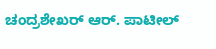ಚಂದ್ರಶೇಖರ್ ಆರ್. ಪಾಟೀಲ್